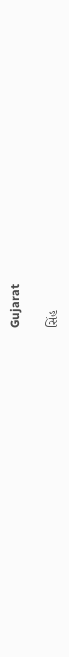Gujarat

સિંહ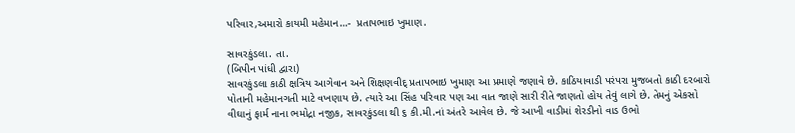પરિવાર,અમારો કાયમી મહેમાન…-  પ્રતાપભાઇ ખુમાણ.

સાવરકુંડલા. તા.
(બિપીન પાંધી દ્વારા)
સાવરકુંડલા કાઠી ક્ષત્રિય આગેવાન અને શિક્ષણવીદ્ પ્રતાપભાઇ ખુમાણ આ પ્રમાણે જણાવે છે. કાઠિયાવાડી પરંપરા મુજબતો કાઠી દરબારો પોતાની મહેમાનગતી માટે વખણાય છે. ત્યારે આ સિંહ પરિવાર પણ આ વાત જાણે સારી રીતે જાણતો હોય તેવું લાગે છે. તેમનું એકસો વીઘાનું ફાર્મ નાના ભમોદ્રા નજીક, સાવરકુંડલા થી ૬ કી.મી.નાં અંતરે આવેલ છે. જે આખી વાડીમાં શેરડીનો વાડ ઉભો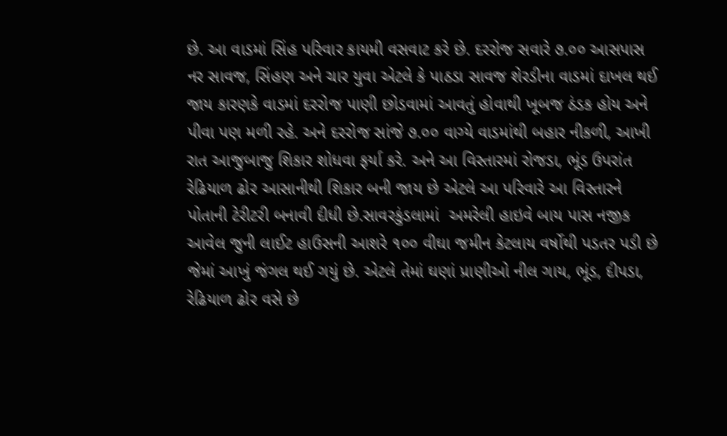છે. આ વાડમાં સિંહ પરિવાર કાયમી વસવાટ કરે છે. દરરોજ સવારે ૭.૦૦ આસપાસ નર સાવજ, સિંહણ અને ચાર યુવા એટલે કે પાઠડા સાવજ શેરડીના વાડમાં દાખલ થઈ જાય કારણકે વાડમાં દરરોજ પાણી છોડવામાં આવતું હોવાથી ખૂબજ ઠંડક હોય અને પીવા પણ મળી રહે. અને દરરોજ સાંજે ૭.૦૦ વાગ્યે વાડમાંથી બહાર નીકળી, આખી રાત આજુબાજુ શિકાર શોધવા ફર્યા કરે. અને આ વિસ્તારમાં રોજડા, ભૂંડ ઉપરાંત રેઢિયાળ ઢોર આસાનીથી શિકાર બની જાય છે એટલે આ પરિવારે આ વિસ્તારને પોતાની ટેરીટરી બનાવી દીધી છે.સાવરકુંડલામાં  અમરેલી હાઇવે બાય પાસ નજીક આવેલ જુની લાઈટ હાઉસની આશરે ૧૦૦ વીઘા જમીન કેટલાય વર્ષોથી પડતર પડી છે જેમાં આખું જંગલ થઈ ગયું છે. એટલે તેમાં ઘણાં પ્રાણીઓ નીલ ગાય, ભૂંડ, દીપડા, રેઢિયાળ ઢોર વસે છે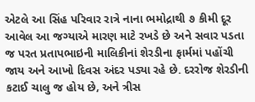એટલે આ સિંહ પરિવાર રાત્રે નાના ભમોદ્રાથી ૭ કીમી દૂર આવેલ આ જગ્યાએ મારણ માટે રખડે છે અને સવાર પડતા જ પરત પ્રતાપભાઇની માલિકીનાં શેરડીના ફાર્મમાં પહોંચી જાય અને આખો દિવસ અંદર પડ્યા રહે છે. દરરોજ શેરડીની કટાઈ ચાલુ જ હોય છે, અને ત્રીસ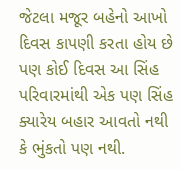જેટલા મજૂર બહેનો આખો દિવસ કાપણી કરતા હોય છે પણ કોઈ દિવસ આ સિંહ પરિવારમાંથી એક પણ સિંહ ક્યારેય બહાર આવતો નથી કે ભુંકતો પણ નથી.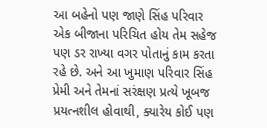આ બહેનો પણ જાણે સિંહ પરિવાર એક બીજાના પરિચિત હોય તેમ સહેજ પણ ડર રાખ્યા વગર પોતાનું કામ કરતા રહે છે. અને આ ખુમાણ પરિવાર સિંહ પ્રેમી અને તેમનાં સરંક્ષણ પ્રત્યે ખૂબજ પ્રયત્નશીલ હોવાથી, ક્યારેય કોઈ પણ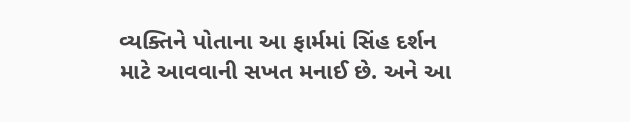વ્યક્તિને પોતાના આ ફાર્મમાં સિંહ દર્શન માટે આવવાની સખત મનાઈ છે. અને આ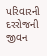પરિવારની દરરોજની જીવન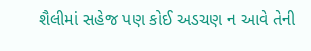શૈલીમાં સહેજ પણ કોઈ અડચણ ન આવે તેની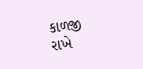કાળજી રાખે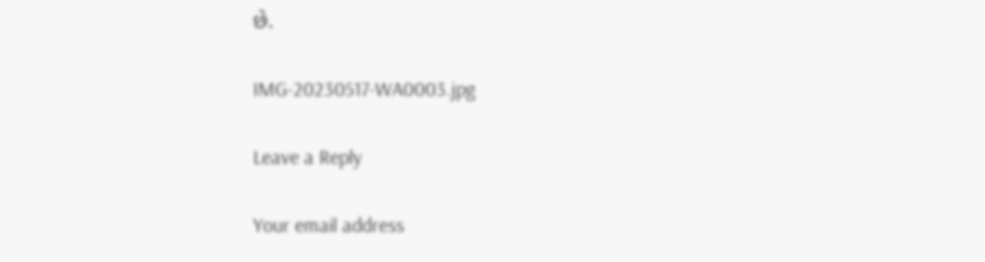છે.

IMG-20230517-WA0003.jpg

Leave a Reply

Your email address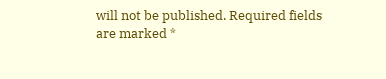will not be published. Required fields are marked *